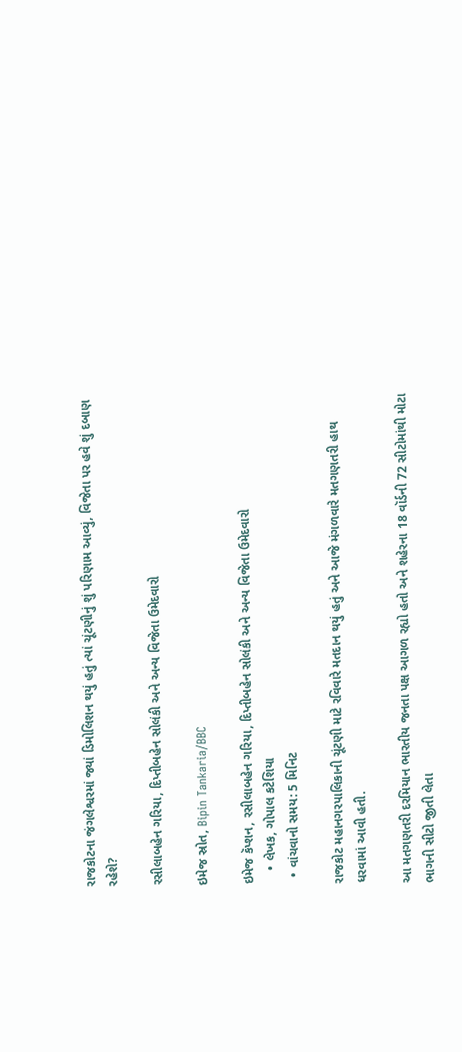રાજકોટના જંગલેશ્વરમાં જ્યાં ડિમોલિશન થયું હતું ત્યાં ચૂંટણીનું શું પરિણામ આવ્યું, વિજેતા પર હવે શું દબાણ રહેશે?

રસીલાબહેન ગરિયા, દિપ્તીબહેન સોલંકી અને અન્ય વિજેતા ઉમેદવારો

ઇમેજ સ્રોત, Bipin Tankaria/BBC

ઇમેજ કૅપ્શન, રસીલાબહેન ગરિયા, દિપ્તીબહેન સોલંકી અને અન્ય વિજેતા ઉમેદવારો
    • લેખક, ગોપાલ કટેશિયા
  • વાંચવાનો સમય: 5 મિનિટ

રાજકોટ મહાનગરપાલિકાની ચૂંટણી માટે રવિવારે મતદાન થયું હતું અને આજે મંગળવારે મતગણતરી હાથ ધરવામાં આવી હતી.

આ મતગણતરી દરમિયાન ભારતીય જનતા પક્ષ આગળ રહ્યો હતો અને શહેરના 18 વૉર્ડની 72 સીટોમાંથી મોટા ભાગની સીટો જીતી લેતા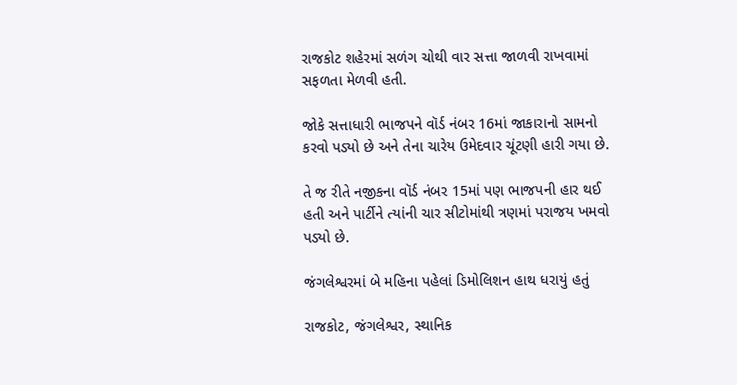રાજકોટ શહેરમાં સળંગ ચોથી વાર સત્તા જાળવી રાખવામાં સફળતા મેળવી હતી.

જોકે સત્તાધારી ભાજપને વૉર્ડ નંબર 16માં જાકારાનો સામનો કરવો પડ્યો છે અને તેના ચારેય ઉમેદવાર ચૂંટણી હારી ગયા છે.

તે જ રીતે નજીકના વૉર્ડ નંબર 15માં પણ ભાજપની હાર થઈ હતી અને પાર્ટીને ત્યાંની ચાર સીટોમાંથી ત્રણમાં પરાજય ખમવો પડ્યો છે.

જંગલેશ્વરમાં બે મહિના પહેલાં ડિમોલિશન હાથ ધરાયું હતું

રાજકોટ, જંગલેશ્વર, સ્થાનિક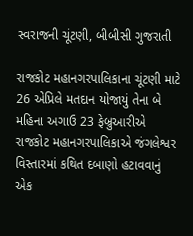સ્વરાજની ચૂંટણી, બીબીસી ગુજરાતી

રાજકોટ મહાનગરપાલિકાના ચૂંટણી માટે 26 એપ્રિલે મતદાન યોજાયું તેના બે મહિના અગાઉ 23 ફેબ્રુઆરીએ રાજકોટ મહાનગરપાલિકાએ જંગલેશ્વર વિસ્તારમાં કથિત દબાણો હટાવવાનું એક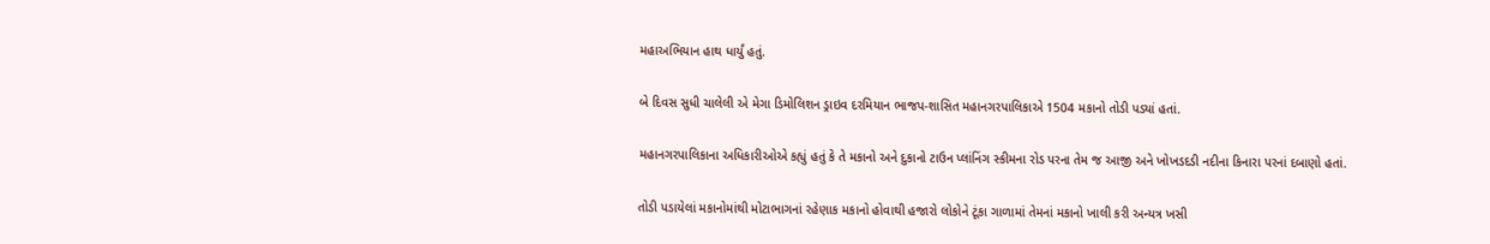મહાઅભિયાન હાથ ધાર્યું હતું.

બે દિવસ સુધી ચાલેલી એ મેગા ડિમોલિશન ડ્રાઇવ દરમિયાન ભાજપ-શાસિત મહાનગરપાલિકાએ 1504 મકાનો તોડી પડ્યાં હતાં.

મહાનગરપાલિકાના અધિકારીઓએ કહ્યું હતું કે તે મકાનો અને દુકાનો ટાઉન પ્લાંનિંગ સ્કીમના રોડ પરના તેમ જ આજી અને ખોખડદડી નદીના કિનારા પરનાં દબાણો હતાં.

તોડી પડાયેલાં મકાનોમાંથી મોટાભાગનાં રહેણાક મકાનો હોવાથી હજારો લોકોને ટૂંકા ગાળામાં તેમનાં મકાનો ખાલી કરી અન્યત્ર ખસી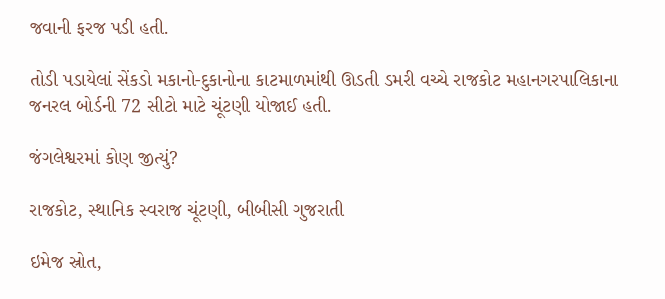જવાની ફરજ પડી હતી.

તોડી પડાયેલાં સેંકડો મકાનો-દુકાનોના કાટમાળમાંથી ઊડતી ડમરી વચ્ચે રાજકોટ મહાનગરપાલિકાના જનરલ બોર્ડની 72 સીટો માટે ચૂંટણી યોજાઈ હતી.

જંગલેશ્વરમાં કોણ જીત્યું?

રાજકોટ, સ્થાનિક સ્વરાજ ચૂંટણી, બીબીસી ગુજરાતી

ઇમેજ સ્રોત,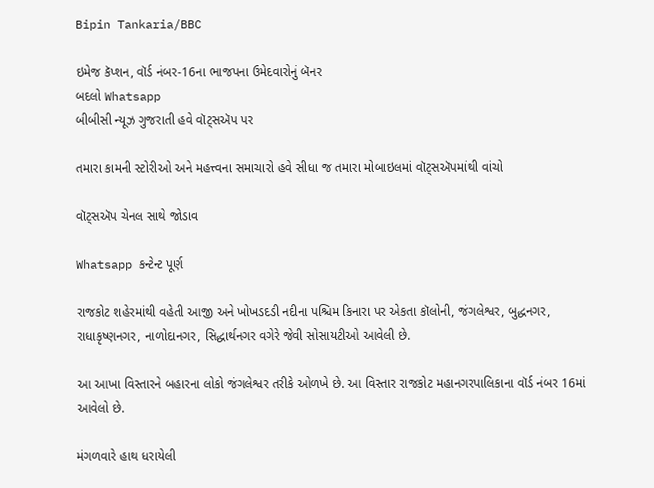Bipin Tankaria/BBC

ઇમેજ કૅપ્શન, વૉર્ડ નંબર-16ના ભાજપના ઉમેદવારોનું બૅનર
બદલો Whatsapp
બીબીસી ન્યૂઝ ગુજરાતી હવે વૉટ્સઍપ પર

તમારા કામની સ્ટોરીઓ અને મહત્ત્વના સમાચારો હવે સીધા જ તમારા મોબાઇલમાં વૉટ્સઍપમાંથી વાંચો

વૉટ્સઍપ ચેનલ સાથે જોડાવ

Whatsapp કન્ટેન્ટ પૂર્ણ

રાજકોટ શહેરમાંથી વહેતી આજી અને ખોખડદડી નદીના પશ્ચિમ કિનારા પર એકતા કૉલોની, જંગલેશ્વર, બુદ્ધનગર, રાધાકૃષ્ણનગર, નાળોદાનગર, સિદ્ધાર્થનગર વગેરે જેવી સોસાયટીઓ આવેલી છે.

આ આખા વિસ્તારને બહારના લોકો જંગલેશ્વર તરીકે ઓળખે છે. આ વિસ્તાર રાજકોટ મહાનગરપાલિકાના વૉર્ડ નંબર 16માં આવેલો છે.

મંગળવારે હાથ ધરાયેલી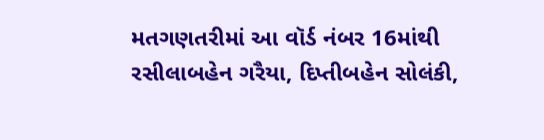મતગણતરીમાં આ વૉર્ડ નંબર 16માંથી રસીલાબહેન ગરૈયા, દિપ્તીબહેન સોલંકી,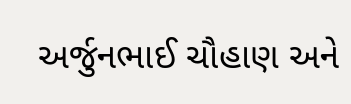અર્જુનભાઈ ચૌહાણ અને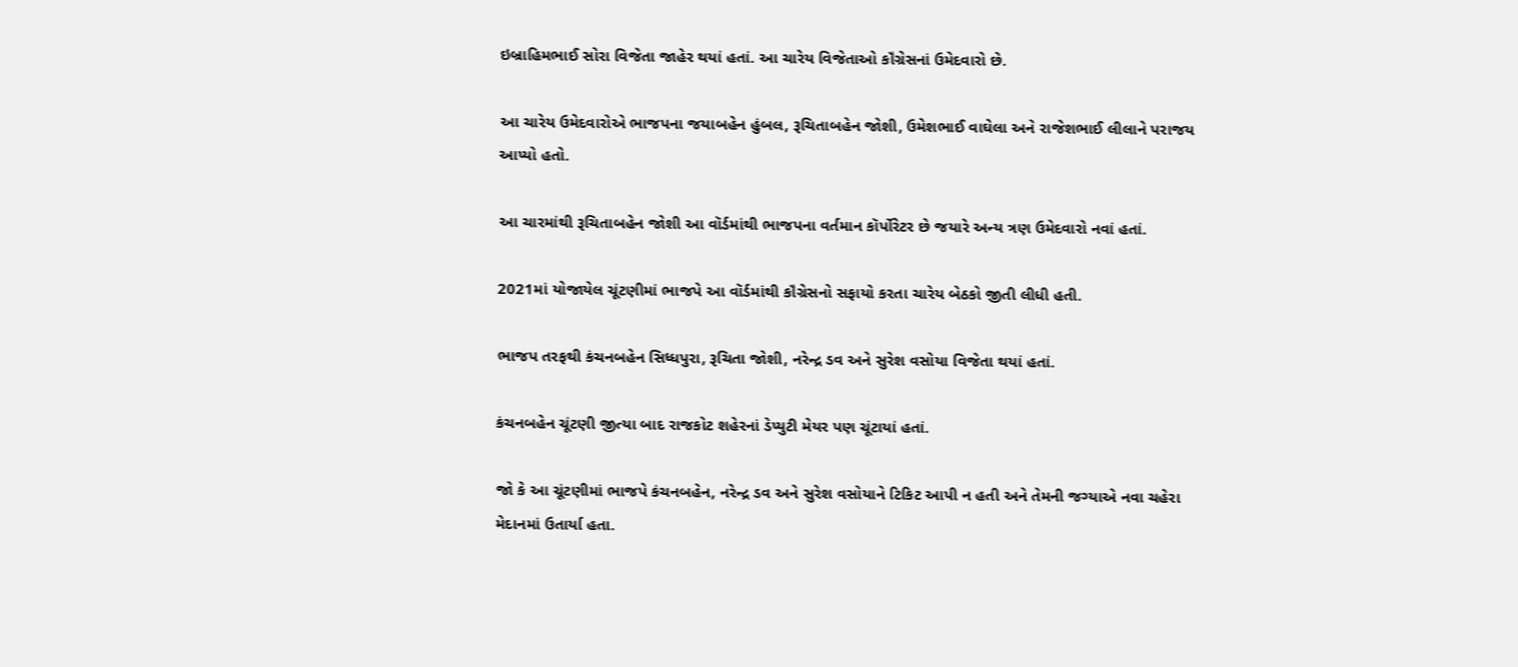ઇબ્રાહિમભાઈ સોરા વિજેતા જાહેર થયાં હતાં. આ ચારેય વિજેતાઓ કૉંગ્રેસનાં ઉમેદવારો છે.

આ ચારેય ઉમેદવારોએ ભાજપના જયાબહેન હુંબલ, રૂચિતાબહેન જોશી, ઉમેશભાઈ વાઘેલા અને રાજેશભાઈ લીલાને પરાજય આપ્યો હતો.

આ ચારમાંથી રૂચિતાબહેન જોશી આ વૉર્ડમાંથી ભાજપના વર્તમાન કૉર્પોરેટર છે જયારે અન્ય ત્રણ ઉમેદવારો નવાં હતાં.

2021માં યોજાયેલ ચૂંટણીમાં ભાજપે આ વૉર્ડમાંથી કૉંગ્રેસનો સફાયો કરતા ચારેય બેઠકો જીતી લીધી હતી.

ભાજપ તરફથી કંચનબહેન સિધ્ધપુરા, રૂચિતા જોશી, નરેન્દ્ર ડવ અને સુરેશ વસોયા વિજેતા થયાં હતાં.

કંચનબહેન ચૂંટણી જીત્યા બાદ રાજકોટ શહેરનાં ડેપ્યુટી મેયર પણ ચૂંટાયાં હતાં.

જો કે આ ચૂંટણીમાં ભાજપે કંચનબહેન, નરેન્દ્ર ડવ અને સુરેશ વસોયાને ટિકિટ આપી ન હતી અને તેમની જગ્યાએ નવા ચહેરા મેદાનમાં ઉતાર્યા હતા.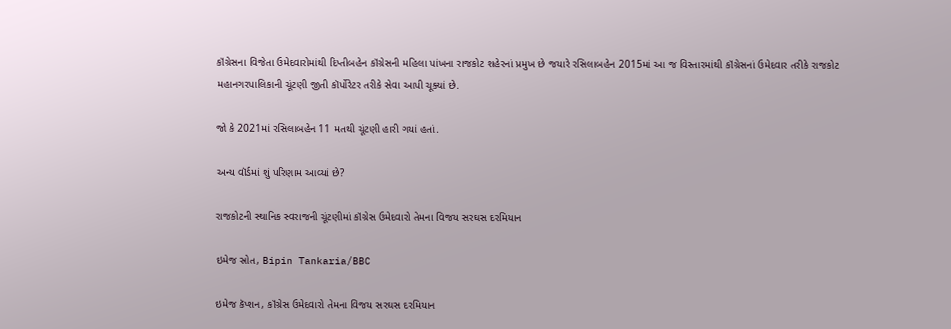કૉંગ્રેસના વિજેતા ઉમેદવારોમાંથી દિપ્તીબહેન કૉંગ્રેસની મહિલા પાંખના રાજકોટ શહેરનાં પ્રમુખ છે જયારે રસિલાબહેન 2015માં આ જ વિસ્તારમાંથી કૉંગ્રેસનાં ઉમેદવાર તરીકે રાજકોટ મહાનગરપાલિકાની ચૂંટણી જીતી કૉર્પોરેટર તરીકે સેવા આપી ચૂક્યાં છે.

જો કે 2021માં રસિલાબહેન 11 મતથી ચૂંટણી હારી ગયાં હતાં.

અન્ય વૉર્ડમાં શું પરિણામ આવ્યાં છે?

રાજકોટની સ્થાનિક સ્વરાજની ચૂંટણીમાં કૉંગ્રેસ ઉમેદવારો તેમના વિજય સરઘસ દરમિયાન

ઇમેજ સ્રોત, Bipin Tankaria/BBC

ઇમેજ કૅપ્શન, કૉંગ્રેસ ઉમેદવારો તેમના વિજય સરઘસ દરમિયાન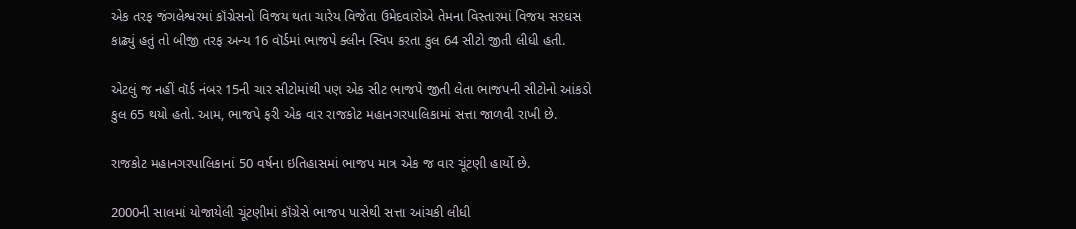એક તરફ જંગલેશ્વરમાં કૉંગ્રેસનો વિજય થતા ચારેય વિજેતા ઉમેદવારોએ તેમના વિસ્તારમાં વિજય સરઘસ કાઢ્યું હતું તો બીજી તરફ અન્ય 16 વૉર્ડમાં ભાજપે ક્લીન સ્વિપ કરતા કુલ 64 સીટો જીતી લીધી હતી.

એટલું જ નહીં વૉર્ડ નંબર 15ની ચાર સીટોમાંથી પણ એક સીટ ભાજપે જીતી લેતા ભાજપની સીટોનો આંકડો કુલ 65 થયો હતો. આમ, ભાજપે ફરી એક વાર રાજકોટ મહાનગરપાલિકામાં સત્તા જાળવી રાખી છે.

રાજકોટ મહાનગરપાલિકાનાં 50 વર્ષના ઇતિહાસમાં ભાજપ માત્ર એક જ વાર ચૂંટણી હાર્યો છે.

2000ની સાલમાં યોજાયેલી ચૂંટણીમાં કૉંગ્રેસે ભાજપ પાસેથી સત્તા આંચકી લીધી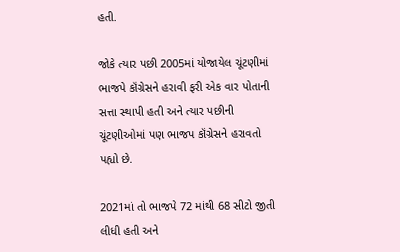હતી.

જોકે ત્યાર પછી 2005માં યોજાયેલ ચૂંટણીમાં ભાજપે કૉંગ્રેસને હરાવી ફરી એક વાર પોતાની સત્તા સ્થાપી હતી અને ત્યાર પછીની ચૂંટણીઓમાં પણ ભાજપ કૉંગ્રેસને હરાવતો પહ્યો છે.

2021માં તો ભાજપે 72 માંથી 68 સીટો જીતી લીધી હતી અને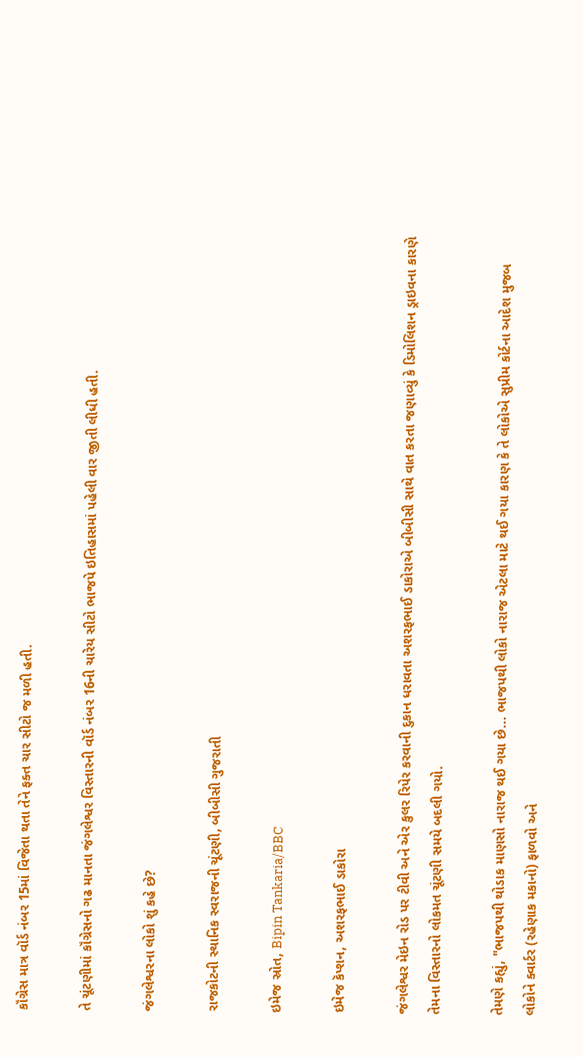કૉંગ્રેસ માત્ર વૉર્ડ નંબર 15માં વિજેતા થતા તેને ફક્ત ચાર સીટો જ મળી હતી.

તે ચૂંટણીમાં કૉંગ્રેસનો ગઢ માનતા જંગલેશ્વર વિસ્તારની વૉર્ડ નંબર 16ની ચારેય સીટો ભાજપે ઇતિહાસમાં પહેલી વાર જીતી લીધી હતી.

જંગલેશ્વરના લોકો શું કહે છે?

રાજકોટની સ્થાનિક સ્વરાજની ચૂંટણી, બીબીસી ગુજરાતી

ઇમેજ સ્રોત, Bipin Tankaria/BBC

ઇમેજ કૅપ્શન, અશરફભાઈ ડાકોરા

જંગલેશ્વર મેઇન રોડ પર ટીવી અને એર કુલર રિપેર કરવાની દુકાન ધરાવતા અશરફભાઈ ડાકોરાએ બીબીસી સાથે વાત કરતા જણાવ્યું કે ડિમોલિશન ડ્રાઇવના કારણે તેમના વિસ્તારનો લોકમત ચૂંટણી સમયે બદલી ગયો.

તેમણે કહ્યું, "ભાજપથી થોડાક માણસો નારાજ થઈ ગયા છે... ભાજપથી લોકો નારાજ એટલા માટે થઈ ગયા કારણ કે તે લોકોએ સુપ્રીમ કોર્ટના આદેશ મુજબ લોકોને ક્વાર્ટર (રહેણાક મકાનો) ફાળવો અને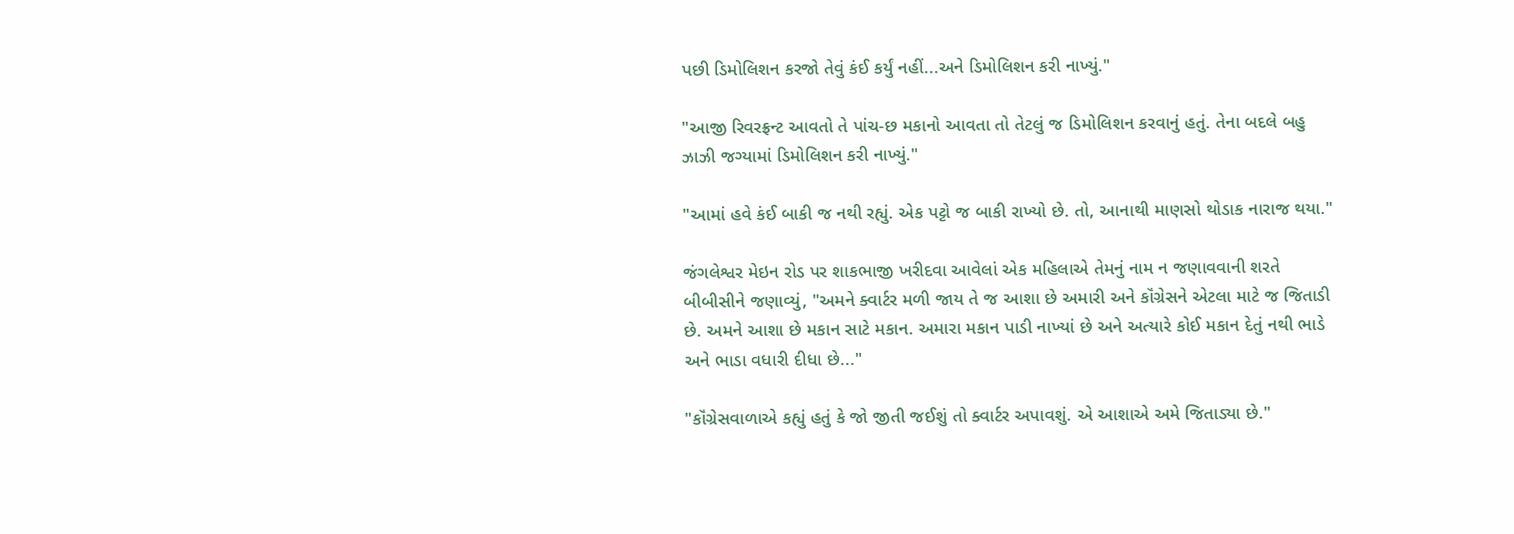પછી ડિમોલિશન કરજો તેવું કંઈ કર્યું નહીં...અને ડિમોલિશન કરી નાખ્યું."

"આજી રિવરફ્રન્ટ આવતો તે પાંચ-છ મકાનો આવતા તો તેટલું જ ડિમોલિશન કરવાનું હતું. તેના બદલે બહુ ઝાઝી જગ્યામાં ડિમોલિશન કરી નાખ્યું."

"આમાં હવે કંઈ બાકી જ નથી રહ્યું. એક પટ્ટો જ બાકી રાખ્યો છે. તો, આનાથી માણસો થોડાક નારાજ થયા."

જંગલેશ્વર મેઇન રોડ પર શાકભાજી ખરીદવા આવેલાં એક મહિલાએ તેમનું નામ ન જણાવવાની શરતે બીબીસીને જણાવ્યું, "અમને ક્વાર્ટર મળી જાય તે જ આશા છે અમારી અને કૉંગ્રેસને એટલા માટે જ જિતાડી છે. અમને આશા છે મકાન સાટે મકાન. અમારા મકાન પાડી નાખ્યાં છે અને અત્યારે કોઈ મકાન દેતું નથી ભાડે અને ભાડા વધારી દીધા છે..."

"કૉંગ્રેસવાળાએ કહ્યું હતું કે જો જીતી જઈશું તો ક્વાર્ટર અપાવશું. એ આશાએ અમે જિતાડ્યા છે."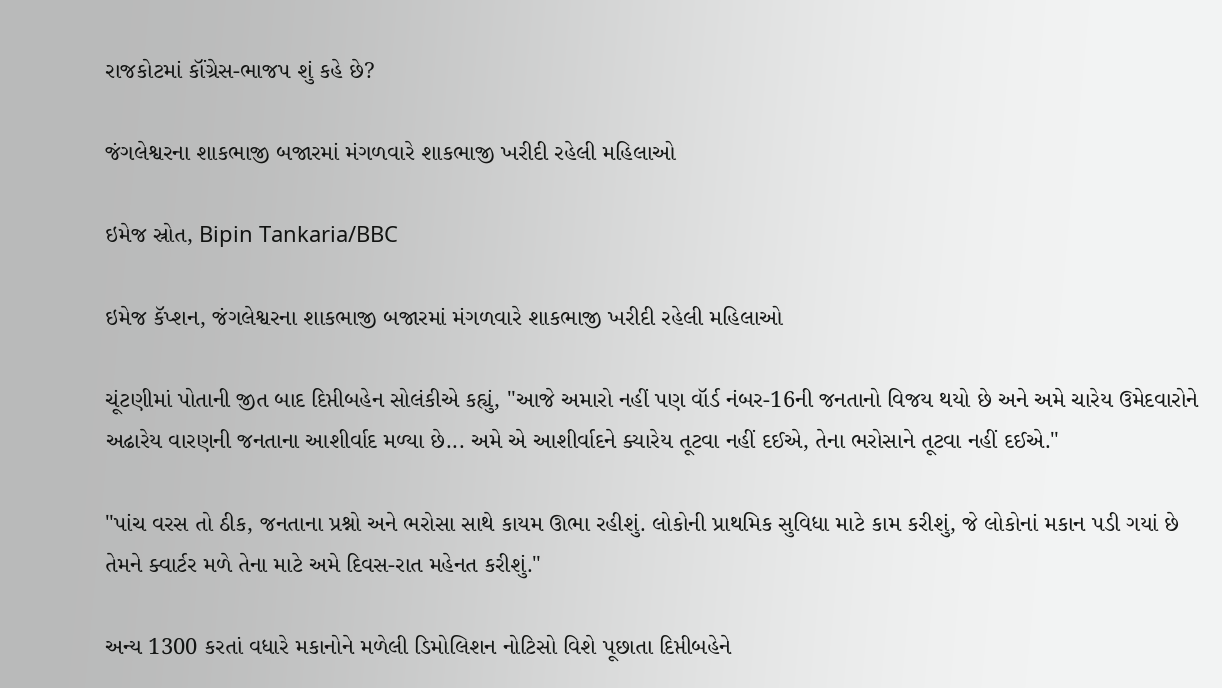રાજકોટમાં કૉંગ્રેસ-ભાજપ શું કહે છે?

જંગલેશ્વરના શાકભાજી બજારમાં મંગળવારે શાકભાજી ખરીદી રહેલી મહિલાઓ

ઇમેજ સ્રોત, Bipin Tankaria/BBC

ઇમેજ કૅપ્શન, જંગલેશ્વરના શાકભાજી બજારમાં મંગળવારે શાકભાજી ખરીદી રહેલી મહિલાઓ

ચૂંટણીમાં પોતાની જીત બાદ દિપ્તીબહેન સોલંકીએ કહ્યું, "આજે અમારો નહીં પણ વૉર્ડ નંબર-16ની જનતાનો વિજય થયો છે અને અમે ચારેય ઉમેદવારોને અઢારેય વારણની જનતાના આશીર્વાદ મળ્યા છે... અમે એ આશીર્વાદને ક્યારેય તૂટવા નહીં દઈએ, તેના ભરોસાને તૂટવા નહીં દઈએ."

"પાંચ વરસ તો ઠીક, જનતાના પ્રશ્નો અને ભરોસા સાથે કાયમ ઊભા રહીશું. લોકોની પ્રાથમિક સુવિધા માટે કામ કરીશું, જે લોકોનાં મકાન પડી ગયાં છે તેમને ક્વાર્ટર મળે તેના માટે અમે દિવસ-રાત મહેનત કરીશું."

અન્ય 1300 કરતાં વધારે મકાનોને મળેલી ડિમોલિશન નોટિસો વિશે પૂછાતા દિપ્તીબહેને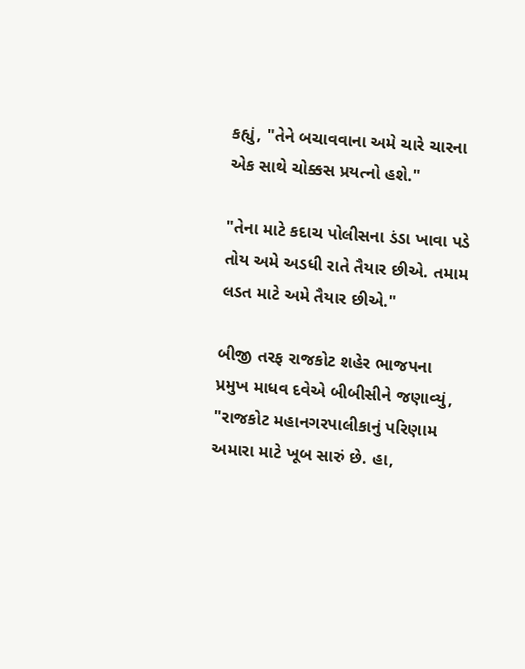કહ્યું, "તેને બચાવવાના અમે ચારે ચારના એક સાથે ચોક્કસ પ્રયત્નો હશે."

"તેના માટે કદાચ પોલીસના ડંડા ખાવા પડે તોય અમે અડધી રાતે તૈયાર છીએ. તમામ લડત માટે અમે તૈયાર છીએ."

બીજી તરફ રાજકોટ શહેર ભાજપના પ્રમુખ માધવ દવેએ બીબીસીને જણાવ્યું, "રાજકોટ મહાનગરપાલીકાનું પરિણામ અમારા માટે ખૂબ સારું છે. હા,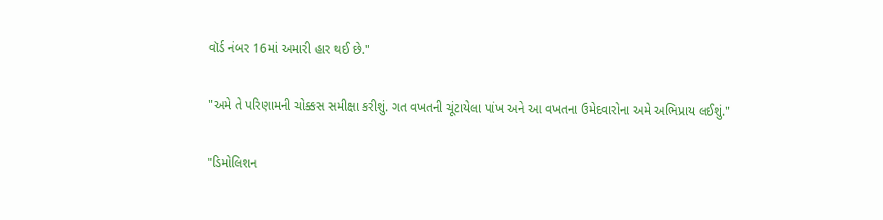વૉર્ડ નંબર 16માં અમારી હાર થઈ છે."

"અમે તે પરિણામની ચોક્કસ સમીક્ષા કરીશું. ગત વખતની ચૂંટાયેલા પાંખ અને આ વખતના ઉમેદવારોના અમે અભિપ્રાય લઈશું."

"ડિમોલિશન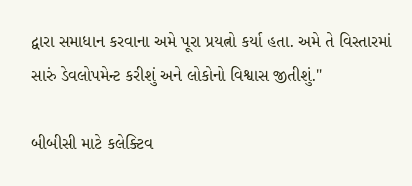દ્વારા સમાધાન કરવાના અમે પૂરા પ્રયત્નો કર્યા હતા. અમે તે વિસ્તારમાં સારું ડેવલોપમેન્ટ કરીશું અને લોકોનો વિશ્વાસ જીતીશું."

બીબીસી માટે કલેક્ટિવ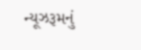ન્યૂઝરૂમનું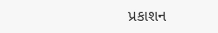પ્રકાશન